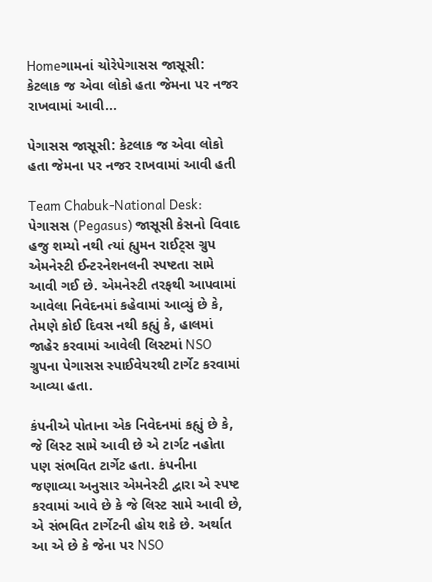Homeગામનાં ચોરેપેગાસસ જાસૂસી: કેટલાક જ એવા લોકો હતા જેમના પર નજર રાખવામાં આવી...

પેગાસસ જાસૂસી: કેટલાક જ એવા લોકો હતા જેમના પર નજર રાખવામાં આવી હતી

Team Chabuk-National Desk: પેગાસસ (Pegasus) જાસૂસી કેસનો વિવાદ હજુ શમ્યો નથી ત્યાં હ્યુમન રાઈટ્સ ગ્રુપ એમનેસ્ટી ઈન્ટરનેશનલની સ્પષ્ટતા સામે આવી ગઈ છે. એમનેસ્ટી તરફથી આપવામાં આવેલા નિવેદનમાં કહેવામાં આવ્યું છે કે, તેમણે કોઈ દિવસ નથી કહ્યું કે, હાલમાં જાહેર કરવામાં આવેલી લિસ્ટમાં NSO ગ્રુપના પેગાસસ સ્પાઈવેયરથી ટાર્ગેટ કરવામાં આવ્યા હતા.

કંપનીએ પોતાના એક નિવેદનમાં કહ્યું છે કે, જે લિસ્ટ સામે આવી છે એ ટાર્ગટ નહોતા પણ સંભવિત ટાર્ગેટ હતા. કંપનીના જણાવ્યા અનુસાર એમનેસ્ટી દ્વારા એ સ્પષ્ટ કરવામાં આવે છે કે જે લિસ્ટ સામે આવી છે, એ સંભવિત ટાર્ગેટની હોય શકે છે. અર્થાત આ એ છે કે જેના પર NSO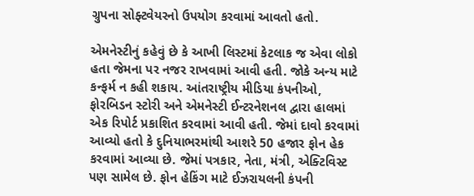ગ્રુપના સોફ્ટવેયરનો ઉપયોગ કરવામાં આવતો હતો.

એમનેસ્ટીનું કહેવું છે કે આખી લિસ્ટમાં કેટલાક જ એવા લોકો હતા જેમના પર નજર રાખવામાં આવી હતી. જોકે અન્ય માટે કન્ફર્મ ન કહી શકાય. આંતરાષ્ટ્રીય મીડિયા કંપનીઓ, ફોરબિડન સ્ટોરી અને એમનેસ્ટી ઈન્ટરનેશનલ દ્વારા હાલમાં એક રિપોર્ટ પ્રકાશિત કરવામાં આવી હતી. જેમાં દાવો કરવામાં આવ્યો હતો કે દુનિયાભરમાંથી આશરે 50 હજાર ફોન હેક કરવામાં આવ્યા છે. જેમાં પત્રકાર, નેતા, મંત્રી, એક્ટિવિસ્ટ પણ સામેલ છે. ફોન હેકિંગ માટે ઈઝરાયલની કંપની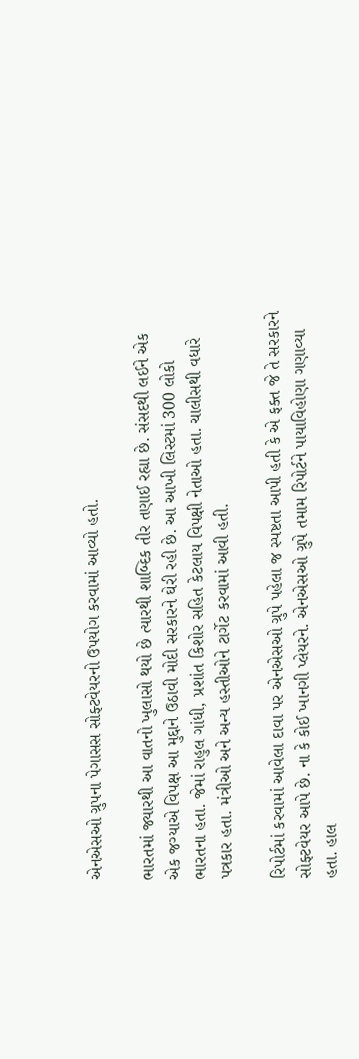એનએસઓ ગ્રુપના પેગાસસ સોફ્ટવેયરનો ઉપયોગ કરવામાં આવ્યો હતો.

ભારતમાં જ્યારથી આ વાતનો ખુલાસો થયો છે ત્યારથી શાબ્દિક તીર તણાઈ રહ્યા છે. સંસદથી લઈને એક એક જગ્યાએ વિપક્ષ આ મુદ્દાને ઉઠાવી મોદી સરકારને ઘેરી રહી છે. આ આખી લિસ્ટમાં 300 લોકો ભારતના હતા. જેમાં રાહુલ ગાંધી, પ્રશાંત કિશોર સહિત કેટલાય વિપક્ષી નેતાઓ હતા. ચાલીસથી વધારે પત્રકાર હતા. મંત્રીઓ અને અન્ય હસ્તીઓને ટાર્ગેટ કરવામાં આવી હતી.

રિપોર્ટમાં કરવામાં આવેલા દાવા પર એનએસઓ ગ્રુપે પહેલા જ સ્પષ્ટતા આપી હતી કે એ ફક્ત જે તે સરકારને સોફ્ટવેયર આપે છે. ના કે કોઈ ખાનગી પ્લેયરને. એનએસઓ ગ્રુપે તમામ રિપોર્ટને પાયાવિહોણા ગણાવ્યા હતા. હાલ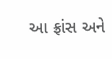આ ફ્રાંસ અને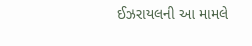ઈઝરાયલની આ મામલે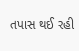તપાસ થઈ રહી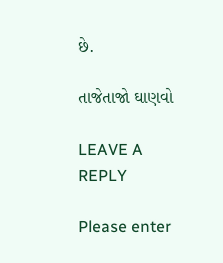છે.

તાજેતાજો ઘાણવો

LEAVE A REPLY

Please enter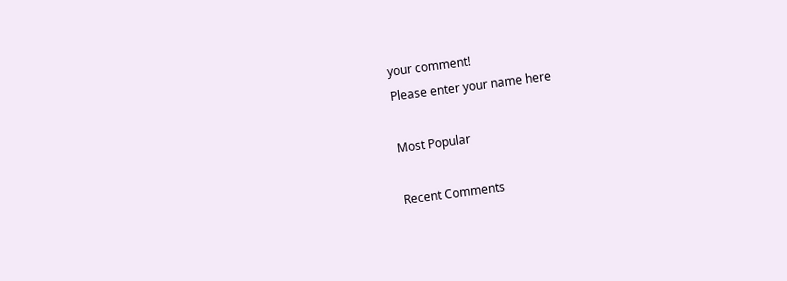your comment!
Please enter your name here

Most Popular

Recent Comments